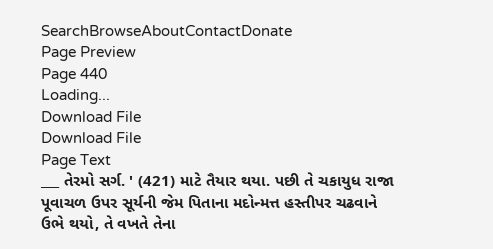SearchBrowseAboutContactDonate
Page Preview
Page 440
Loading...
Download File
Download File
Page Text
___ તેરમો સર્ગ. ' (421) માટે તૈયાર થયા. પછી તે ચકાયુધ રાજા પૂવાચળ ઉપર સૂર્યની જેમ પિતાના મદોન્મત્ત હસ્તીપર ચઢવાને ઉભે થયો, તે વખતે તેના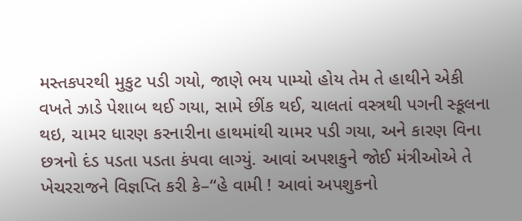મસ્તકપરથી મુકુટ પડી ગયો, જાણે ભય પામ્યો હોય તેમ તે હાથીને એકી વખતે ઝાડે પેશાબ થઈ ગયા, સામે છીંક થઈ, ચાલતાં વસ્ત્રથી પગની સ્કૂલના થઇ, ચામર ધારણ કરનારીના હાથમાંથી ચામર પડી ગયા, અને કારણ વિના છત્રનો દંડ પડતા પડતા કંપવા લાગ્યું. આવાં અપશકુને જોઈ મંત્રીઓએ તે ખેચરરાજને વિજ્ઞપ્તિ કરી કે–“હે વામી ! આવાં અપશુકનો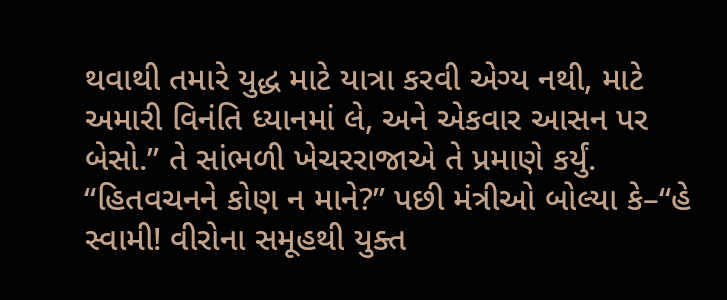થવાથી તમારે યુદ્ધ માટે યાત્રા કરવી એગ્ય નથી, માટે અમારી વિનંતિ ધ્યાનમાં લે, અને એકવાર આસન પર બેસો.” તે સાંભળી ખેચરરાજાએ તે પ્રમાણે કર્યું. “હિતવચનને કોણ ન માને?” પછી મંત્રીઓ બોલ્યા કે–“હે સ્વામી! વીરોના સમૂહથી યુક્ત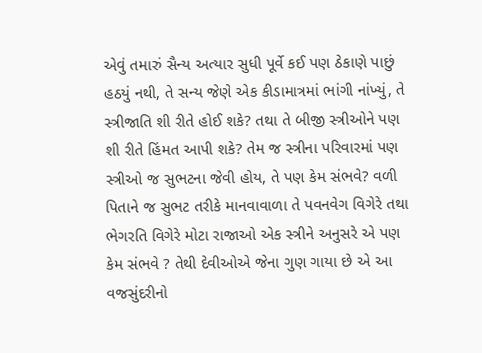એવું તમારું સૈન્ય અત્યાર સુધી પૂર્વે કઈ પણ ઠેકાણે પાછું હઠયું નથી, તે સન્ય જેણે એક કીડામાત્રમાં ભાંગી નાંખ્યું, તે સ્ત્રીજાતિ શી રીતે હોઈ શકે? તથા તે બીજી સ્ત્રીઓને પણ શી રીતે હિંમત આપી શકે? તેમ જ સ્ત્રીના પરિવારમાં પણ સ્ત્રીઓ જ સુભટના જેવી હોય, તે પણ કેમ સંભવે? વળી પિતાને જ સુભટ તરીકે માનવાવાળા તે પવનવેગ વિગેરે તથા ભેગરતિ વિગેરે મોટા રાજાઓ એક સ્ત્રીને અનુસરે એ પણ કેમ સંભવે ? તેથી દેવીઓએ જેના ગુણ ગાયા છે એ આ વજસુંદરીનો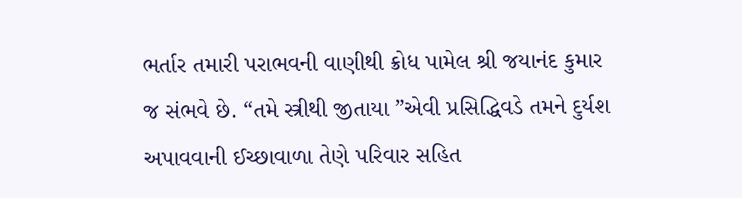ભર્તાર તમારી પરાભવની વાણીથી ક્રોધ પામેલ શ્રી જયાનંદ કુમાર જ સંભવે છે. “તમે સ્ત્રીથી જીતાયા ”એવી પ્રસિદ્ધિવડે તમને દુર્યશ અપાવવાની ઈચ્છાવાળા તેણે પરિવાર સહિત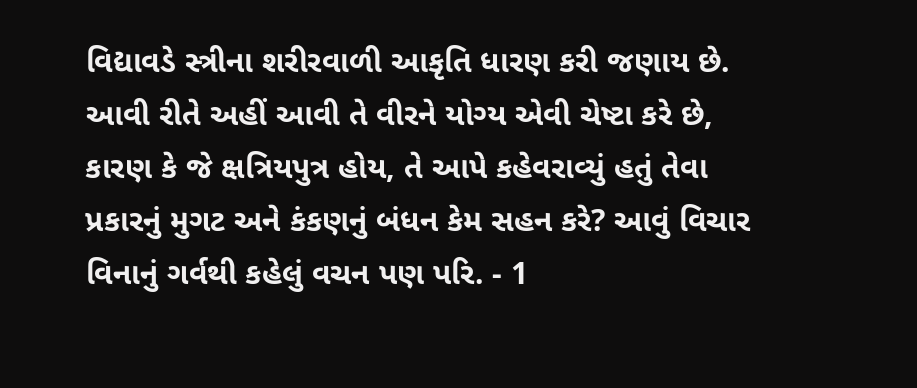વિદ્યાવડે સ્ત્રીના શરીરવાળી આકૃતિ ધારણ કરી જણાય છે. આવી રીતે અહીં આવી તે વીરને યોગ્ય એવી ચેષ્ટા કરે છે, કારણ કે જે ક્ષત્રિયપુત્ર હોય, તે આપે કહેવરાવ્યું હતું તેવા પ્રકારનું મુગટ અને કંકણનું બંધન કેમ સહન કરે? આવું વિચાર વિનાનું ગર્વથી કહેલું વચન પણ પરિ. - 1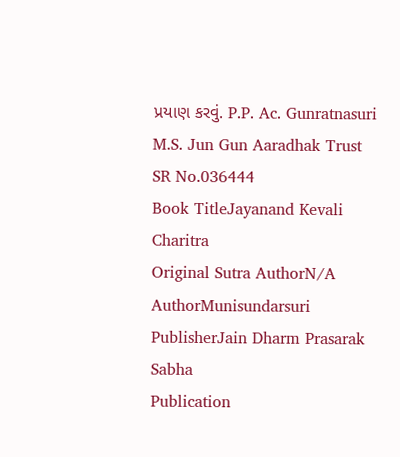પ્રયાણ કરવું. P.P. Ac. Gunratnasuri M.S. Jun Gun Aaradhak Trust
SR No.036444
Book TitleJayanand Kevali Charitra
Original Sutra AuthorN/A
AuthorMunisundarsuri
PublisherJain Dharm Prasarak Sabha
Publication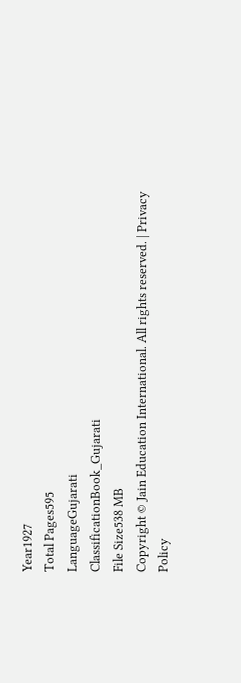Year1927
Total Pages595
LanguageGujarati
ClassificationBook_Gujarati
File Size538 MB
Copyright © Jain Education International. All rights reserved. | Privacy Policy